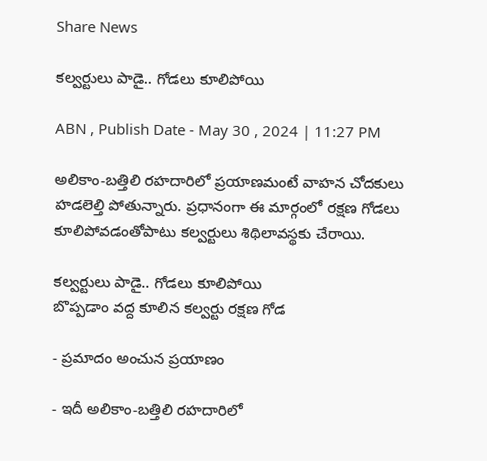Share News

కల్వర్టులు పాడై.. గోడలు కూలిపోయి

ABN , Publish Date - May 30 , 2024 | 11:27 PM

అలికాం-బత్తిలి రహదారిలో ప్రయాణమంటే వాహన చోదకులు హడలెల్తి పోతున్నారు. ప్రధానంగా ఈ మార్గంలో రక్షణ గోడలు కూలిపోవడంతోపాటు కల్వర్టులు శిథిలావస్థకు చేరాయి.

కల్వర్టులు పాడై.. గోడలు కూలిపోయి
బొప్పడాం వద్ద కూలిన కల్వర్టు రక్షణ గోడ

- ప్రమాదం అంచున ప్రయాణం

- ఇదీ అలికాం-బత్తిలి రహదారిలో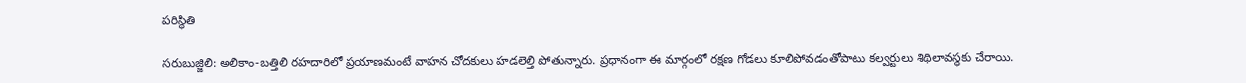పరిస్థితి

సరుబుజ్జిలి: అలికాం-బత్తిలి రహదారిలో ప్రయాణమంటే వాహన చోదకులు హడలెల్తి పోతున్నారు. ప్రధానంగా ఈ మార్గంలో రక్షణ గోడలు కూలిపోవడంతోపాటు కల్వర్టులు శిథిలావస్థకు చేరాయి.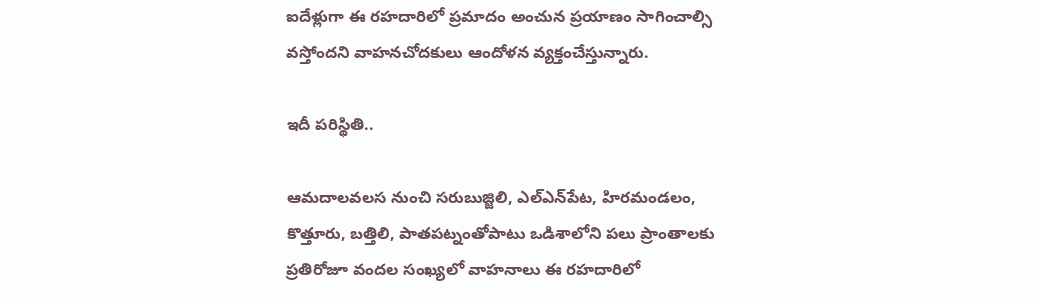ఐదేళ్లుగా ఈ రహదారిలో ప్రమాదం అంచున ప్రయాణం సాగించాల్సి వస్తోందని వాహనచోదకులు ఆందోళన వ్యక్తంచేస్తున్నారు.

ఇదీ పరిస్థితి..

ఆమదాలవలస నుంచి సరుబుజ్జిలి, ఎల్‌ఎన్‌పేట, హిరమండలం, కొత్తూరు, బత్తిలి, పాతపట్నంతోపాటు ఒడిశాలోని పలు ప్రాంతాలకు ప్రతిరోజూ వందల సంఖ్యలో వాహనాలు ఈ రహదారిలో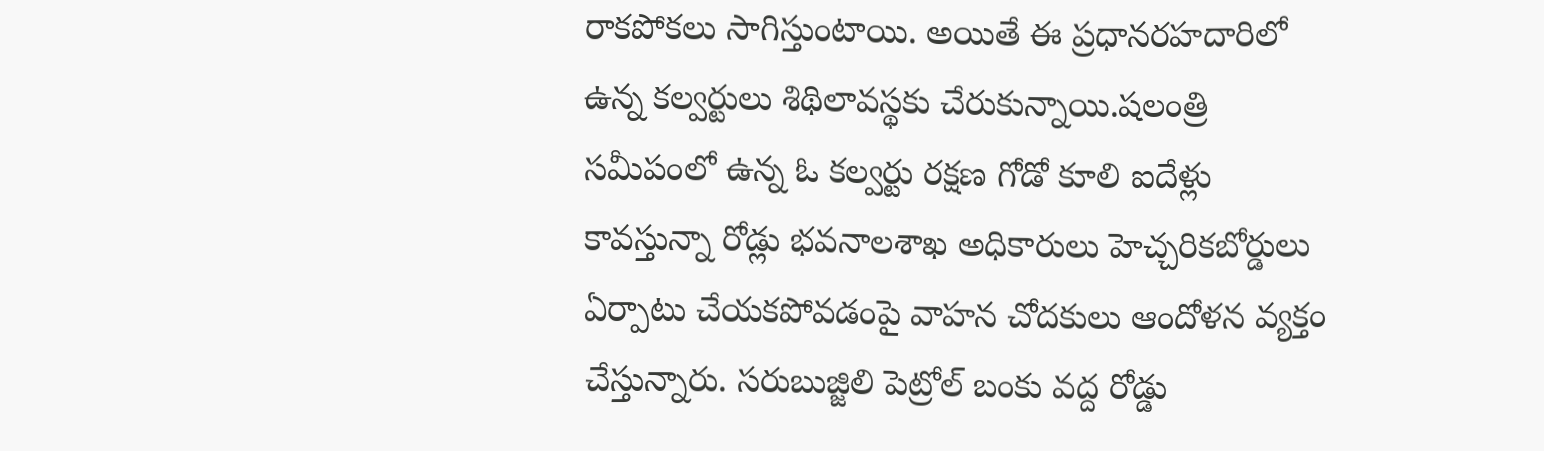రాకపోకలు సాగిస్తుంటాయి. అయితే ఈ ప్రధానరహదారిలో ఉన్న కల్వర్టులు శిథిలావస్థకు చేరుకున్నాయి.షలంత్రి సమీపంలో ఉన్న ఓ కల్వర్టు రక్షణ గోడో కూలి ఐదేళ్లు కావస్తున్నా రోడ్లు భవనాలశాఖ అధికారులు హెచ్చరికబోర్డులు ఏర్పాటు చేయకపోవడంపై వాహన చోదకులు ఆందోళన వ్యక్తం చేస్తున్నారు. సరుబుజ్జిలి పెట్రోల్‌ బంకు వద్ద రోడ్డు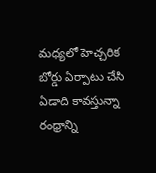మధ్యలో హెచ్చరిక బోర్డు ఏర్పాటు చేసి ఏడాది కావస్తున్నా రంధ్రాన్ని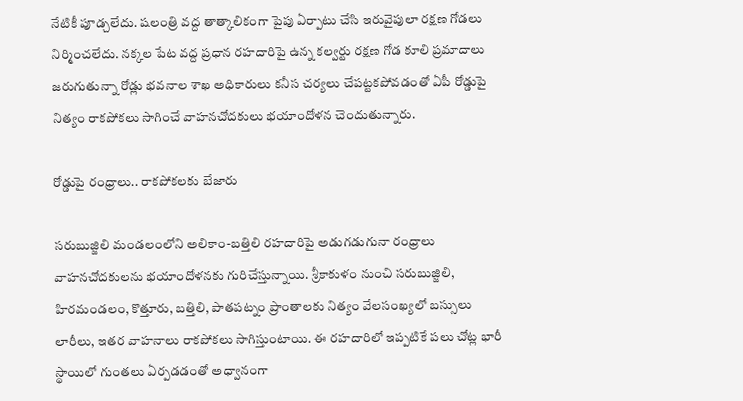నేటికీ పూడ్చలేదు. షలంత్రి వద్ద తాత్కాలికంగా పైపు ఏర్పాటు చేసి ఇరువైపులా రక్షణ గోడలు నిర్మించలేదు. నక్కల పేట వద్ద ప్రధాన రహదారిపై ఉన్న కల్వర్టు రక్షణ గోడ కూలి ప్రమాదాలు జరుగుతున్నా రోడ్లు భవనాల శాఖ అధికారులు కనీస చర్యలు చేపట్టకపోవడంతో ఏపీ రోడ్డుపై నిత్యం రాకపోకలు సాగించే వాహనచోదకులు భయాందోళన చెందుతున్నారు.

రోడ్డుపై రంధ్రాలు.. రాకపోకలకు బేజారు

సరుబుజ్జిలి మండలంలోని అలికాం-బత్తిలి రహదారిపై అడుగడుగునా రంధ్రాలు వాహనచోదకులను భయాందోళనకు గురిచేస్తున్నాయి. శ్రీకాకుళం నుంచి సరుబుజ్జిలి, హిరమండలం, కొత్తూరు, బత్తిలి, పాతపట్నం ప్రాంతాలకు నిత్యం వేలసంఖ్యలో బస్సులు లారీలు, ఇతర వాహనాలు రాకపోకలు సాగిస్తుంటాయి. ఈ రహదారిలో ఇప్పటికే పలు చోట్ల భారీ స్థాయిలో గుంతలు ఏర్పడడంతో అధ్వానంగా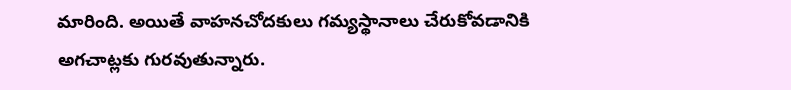మారింది. అయితే వాహనచోదకులు గమ్యస్థానాలు చేరుకోవడానికి అగచాట్లకు గురవుతున్నారు.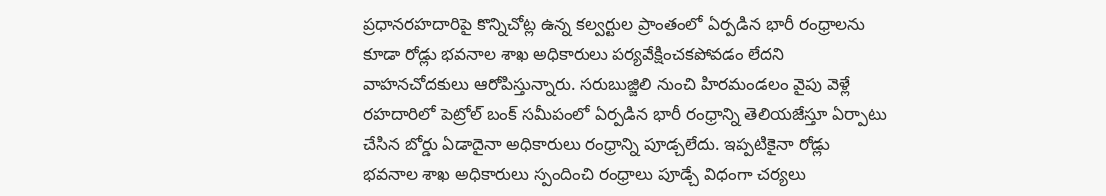ప్రధానరహదారిపై కొన్నిచోట్ల ఉన్న కల్వర్టుల ప్రాంతంలో ఏర్పడిన భారీ రంధ్రాలను కూడా రోడ్లు భవనాల శాఖ అధికారులు పర్యవేక్షించకపోవడం లేదని వాహనచోదకులు ఆరోపిస్తున్నారు. సరుబుజ్జిలి నుంచి హిరమండలం వైపు వెళ్లే రహదారిలో పెట్రోల్‌ బంక్‌ సమీపంలో ఏర్పడిన భారీ రంధ్రాన్ని తెలియజేస్తూ ఏర్పాటు చేసిన బోర్డు ఏడాదైనా అధికారులు రంధ్రాన్ని పూడ్చలేదు. ఇప్పటికైనా రోడ్లు భవనాల శాఖ అధికారులు స్పందించి రంధ్రాలు పూడ్చే విధంగా చర్యలు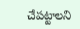చేపట్టాలని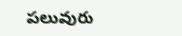పలువురు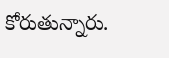కోరుతున్నారు.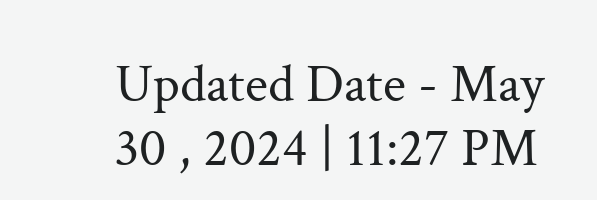Updated Date - May 30 , 2024 | 11:27 PM